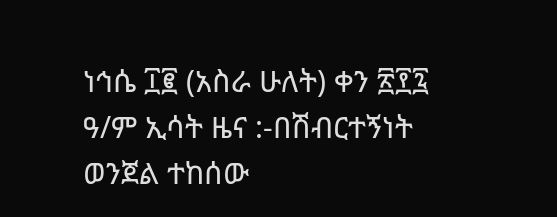ነኅሴ ፲፪ (አስራ ሁለት) ቀን ፳፻፯ ዓ/ም ኢሳት ዜና :-በሽብርተኝነት ወንጀል ተከሰው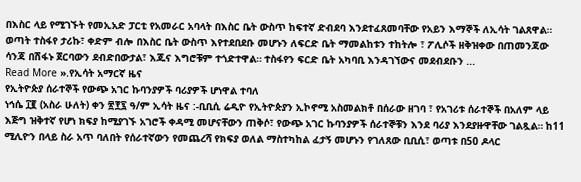በእስር ላይ የሚገኙት የመኢአድ ፓርቲ የአመራር አባላት በእስር ቤት ውስጥ ከፍተኛ ድብደባ እንደተፈጸመባቸው የአይን እማኞች ለኢሳት ገልጸዋል። ወጣት ተስፋየ ታሪኩ፣ ቀድም ብሎ በእስር ቤት ውስጥ እየተደበደቡ መሆኑን ለፍርድ ቤት ማመልከቱን ተከትሎ ፣ ፖሊሶች ዘቅዝቀው በጠመንጃው ሳንጃ በሽፋኑ ጀርባውን ደብድበውታል፣ እጁና እግሮቹም ተጎድተዋል። ተስፋየን ፍርድ ቤት አካባቢ እንዳገኘውና መደብደቡን ...
Read More ».የኢሳት አማርኛ ዜና
የኢትዮጵያ ሰራተኞች የውጭ አገር ኩባንያዎች ባሪያዎች ሆነዋል ተባለ
ነኅሴ ፲፪ (አስራ ሁለት) ቀን ፳፻፯ ዓ/ም ኢሳት ዜና :-ቢቢሲ ሬዲዮ የኢትዮጵያን ኢኮኖሚ አስመልክቶ በሰራው ዘገባ ፣ የአገሪቱ ሰራተኞች በአለም ላይ እጅግ ዝቅተኛ የሆነ ክፍያ ከሚያገኙ አገሮች ቀዳሚ መሆናቸውን ጠቅሶ፣ የውጭ አገር ኩባንያዎች ሰራተኞቹን እንደ ባሪያ እንደያዙዋቸው ገልጿል። ከ11 ሚሊዮን በላይ ስራ አጥ ባለበት የሰራተኛውን የመጨረሻ የክፍያ ወለል ማስተካከል ፈታኝ መሆኑን የገለጸው ቢቢሲ፣ ወጣቱ በ50 ዶላር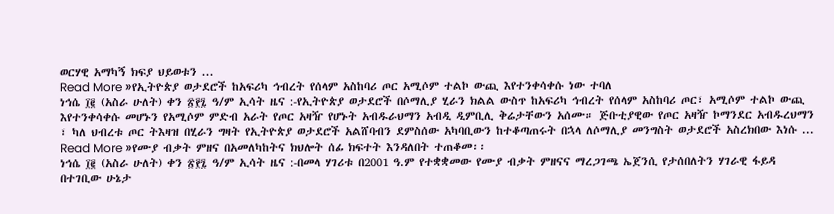ወርሃዊ አማካኝ ክፍያ ህይወቱን ...
Read More »የኢትዮጵያ ወታደሮች ከአፍሪካ ኅብረት የሰላም አስከባሪ ጦር አሚሶም ተልኮ ውጪ እየተንቀሳቀሱ ነው ተባለ
ነኅሴ ፲፪ (አስራ ሁለት) ቀን ፳፻፯ ዓ/ም ኢሳት ዜና :-የኢትዮጵያ ወታደሮች በሶማሊያ ሂራን ክልል ውስጥ ከአፍሪካ ኅብረት የሰላም አስከባሪ ጦር፣ አሚሶም ተልኮ ውጪ እየተንቀሳቀሱ መሆኑን የአሚሶም ምድብ አራት የጦር አዛዥ የሆኑት አብዱራህማን አብዲ ዲምቢሊ ቅሬታቸውን አሰሙ። ጅቡቲያዊው የጦር አዛዥ ኮማንደር አብዱረህማን ፣ ካለ ህብረቱ ጦር ትእዛዝ በሂራን ግዛት የኢትዮጵያ ወታደሮች አልሸባብን ደምስሰው አካባቢውን ከተቆጣጠሩት በኋላ ለሶማሊያ መንግስት ወታደሮች አስረክበው እነሱ ...
Read More »የሙያ ብቃት ምዘና በአመለካከትና ክህሎት ሰፊ ክፍተት እንዳለበት ተጠቆመ፡፡
ነኅሴ ፲፪ (አስራ ሁለት) ቀን ፳፻፯ ዓ/ም ኢሳት ዜና :-በመላ ሃገሪቱ በ2001 ዓ.ም የተቋቋመው የሙያ ብቃት ምዘናና ማረጋገጫ ኤጀንሲ የታሰበለትን ሃገራዊ ፋይዳ በተገቢው ሁኔታ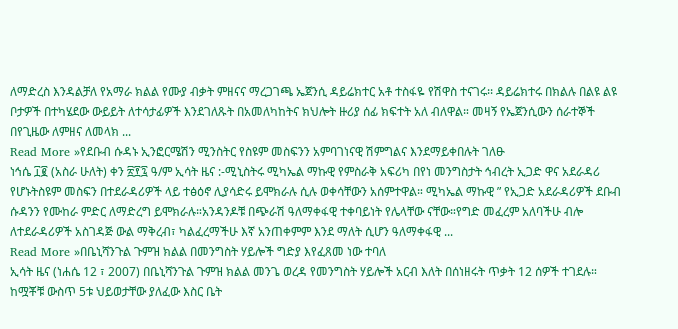ለማድረስ እንዳልቻለ የአማራ ክልል የሙያ ብቃት ምዘናና ማረጋገጫ ኤጀንሲ ዳይሬክተር አቶ ተስፋዬ የሽዋስ ተናገሩ፡፡ ዳይሬክተሩ በክልሉ በልዩ ልዩ ቦታዎች በተካሄደው ውይይት ለተሳታፊዎች እንደገለጹት በአመለካከትና ክህሎት ዙሪያ ሰፊ ክፍተት አለ ብለዋል። መዛኝ የኤጀንሲውን ሰራተኞች በየጊዜው ለምዘና ለመላክ ...
Read More »የደቡብ ሱዳኑ ኢንፎርሜሽን ሚንስትር የስዩም መስፍንን አምባገነናዊ ሽምግልና እንደማይቀበሉት ገለፁ
ነኅሴ ፲፪ (አስራ ሁለት) ቀን ፳፻፯ ዓ/ም ኢሳት ዜና :-ሚኒስትሩ ሚካኤል ማኩዊ የምስራቅ አፍሪካ በየነ መንግስታት ኅብረት ኢጋድ ዋና አደራዳሪ የሆኑትስዩም መስፍን በተደራዳሪዎች ላይ ተፅዕኖ ሊያሳድሩ ይሞክራሉ ሲሉ ወቀሳቸውን አሰምተዋል። ሚካኤል ማኩዊ ” የኢጋድ አደራዳሪዎች ደቡብ ሱዳንን የሙከራ ምድር ለማድረግ ይሞክራሉ።አንዳንዶቹ በጭራሽ ዓለማቀፋዊ ተቀባይነት የሌላቸው ናቸው።የግድ መፈረም አለባችሁ ብሎ ለተደራዳሪዎች አስገዳጅ ውል ማቅረብ፣ ካልፈረማችሁ እኛ አንጠቀምም እንደ ማለት ሲሆን ዓለማቀፋዊ ...
Read More »በቤኒሻንጉል ጉምዝ ክልል በመንግስት ሃይሎች ግድያ እየፈጸመ ነው ተባለ
ኢሳት ዜና (ነሐሴ 12 ፣ 2007) በቤኒሻንጉል ጉምዝ ክልል መንጌ ወረዳ የመንግስት ሃይሎች አርብ እለት በሰነዘሩት ጥቃት 12 ሰዎች ተገደሉ። ከሟቾቹ ውስጥ 5ቱ ህይወታቸው ያለፈው እስር ቤት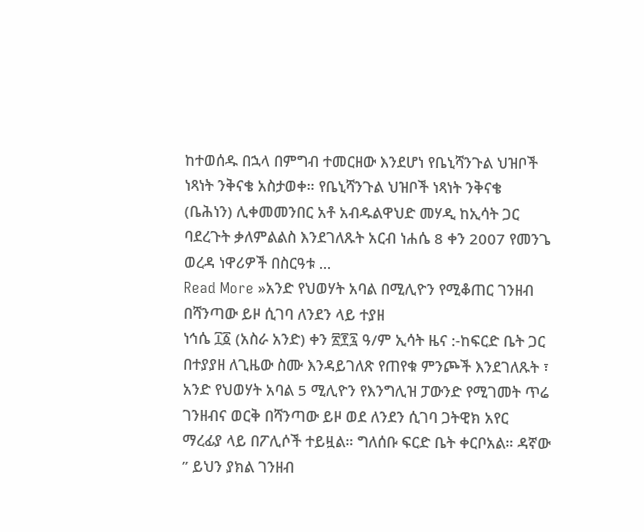ከተወሰዱ በኋላ በምግብ ተመርዘው እንደሆነ የቤኒሻንጉል ህዝቦች ነጻነት ንቅናቄ አስታወቀ። የቤኒሻንጉል ህዝቦች ነጻነት ንቅናቄ (ቤሕነን) ሊቀመመንበር አቶ አብዱልዋህድ መሃዲ ከኢሳት ጋር ባደረጉት ቃለምልልስ እንደገለጹት አርብ ነሐሴ 8 ቀን 2007 የመንጌ ወረዳ ነዋሪዎች በስርዓቱ ...
Read More »አንድ የህወሃት አባል በሚሊዮን የሚቆጠር ገንዘብ በሻንጣው ይዞ ሲገባ ለንደን ላይ ተያዘ
ነኅሴ ፲፩ (አስራ አንድ) ቀን ፳፻፯ ዓ/ም ኢሳት ዜና :-ከፍርድ ቤት ጋር በተያያዘ ለጊዜው ስሙ እንዳይገለጽ የጠየቁ ምንጮች እንደገለጹት ፣ አንድ የህወሃት አባል 5 ሚሊዮን የእንግሊዝ ፓውንድ የሚገመት ጥሬ ገንዘብና ወርቅ በሻንጣው ይዞ ወደ ለንደን ሲገባ ጋትዊክ አየር ማረፊያ ላይ በፖሊሶች ተይዟል። ግለሰቡ ፍርድ ቤት ቀርቦአል። ዳኛው ” ይህን ያክል ገንዘብ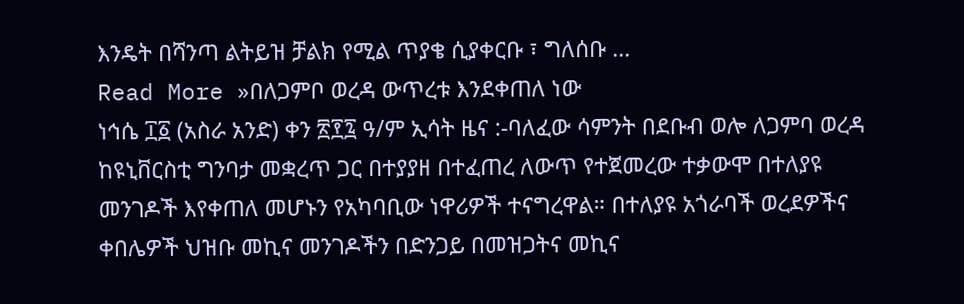እንዴት በሻንጣ ልትይዝ ቻልክ የሚል ጥያቄ ሲያቀርቡ ፣ ግለሰቡ ...
Read More »በለጋምቦ ወረዳ ውጥረቱ እንደቀጠለ ነው
ነኅሴ ፲፩ (አስራ አንድ) ቀን ፳፻፯ ዓ/ም ኢሳት ዜና :-ባለፈው ሳምንት በደቡብ ወሎ ለጋምባ ወረዳ ከዩኒቨርስቲ ግንባታ መቋረጥ ጋር በተያያዘ በተፈጠረ ለውጥ የተጀመረው ተቃውሞ በተለያዩ መንገዶች እየቀጠለ መሆኑን የአካባቢው ነዋሪዎች ተናግረዋል። በተለያዩ አጎራባች ወረደዎችና ቀበሌዎች ህዝቡ መኪና መንገዶችን በድንጋይ በመዝጋትና መኪና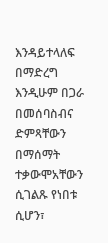እንዳይተላለፍ በማድረግ እንዲሁም በጋራ በመሰባስብና ድምጻቸውን በማሰማት ተቃውሞአቸውን ሲገልጹ የነበቱ ሲሆን፣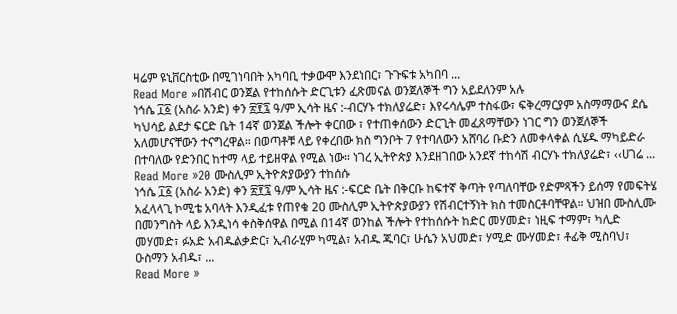ዛሬም ዩኒቨርስቲው በሚገነባበት አካባቢ ተቃውሞ እንደነበር፣ ጉጉፍቱ አካበባ ...
Read More »በሽብር ወንጀል የተከሰሱት ድርጊቱን ፈጽመናል ወንጀለኞች ግን አይደለንም አሉ
ነኅሴ ፲፩ (አስራ አንድ) ቀን ፳፻፯ ዓ/ም ኢሳት ዜና :-ብርሃኑ ተክለያሬድ፣ እየሩሳሌም ተስፋው፣ ፍቅረማርያም አስማማውና ደሴ ካህሳይ ልደታ ፍርድ ቤት 14ኛ ወንጀል ችሎት ቀርበው ፣ የተጠቀሰውን ድርጊት መፈጸማቸውን ነገር ግን ወንጀለኞች አለመሆናቸውን ተናግረዋል። በወጣቶቹ ላይ የቀረበው ክስ ግንቦት 7 የተባለውን አሸባሪ ቡድን ለመቀላቀል ሲሄዱ ማካይድራ በተባለው የድንበር ከተማ ላይ ተይዘዋል የሚል ነው። ነገረ ኢትዮጵያ እንደዘገበው አንደኛ ተከሳሽ ብርሃኑ ተክለያሬድ፣ ‹‹ሀገሬ ...
Read More »20 ሙስሊም ኢትዮጵያውያን ተከሰሱ
ነኅሴ ፲፩ (አስራ አንድ) ቀን ፳፻፯ ዓ/ም ኢሳት ዜና :-ፍርድ ቤት በቅርቡ ከፍተኛ ቅጣት የጣለባቸው የድምጻችን ይሰማ የመፍትሄ አፈላላጊ ኮሚቴ አባላት እንዲፈቱ የጠየቁ 20 ሙስሊም ኢትዮጵያውያን የሽብርተኝነት ክስ ተመስርቶባቸዋል። ህዝበ ሙስሊሙ በመንግስት ላይ እንዲነሳ ቀስቅሰዋል በሚል በ14ኛ ወንከል ችሎት የተከሰሱት ከድር መሃመድ፣ ነዚፍ ተማም፣ ካሊድ መሃመድ፣ ፉአድ አብዱልቃድር፣ ኢብራሂም ካሚል፣ አብዱ ጁባር፣ ሁሴን አህመድ፣ ሃሚድ ሙሃመድ፣ ቶፊቅ ሚስባህ፣ ዑስማን አብዱ፣ ...
Read More »